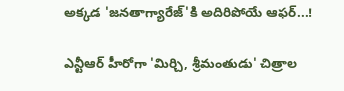అక్కడ 'జనతాగ్యారేజ్‌'కి అదిరిపోయే ఆఫర్‌...!

ఎన్టీఆర్‌ హీరోగా 'మిర్చి, శ్రీమంతుడు' చిత్రాల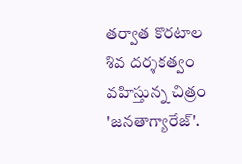తర్వాత కొరటాల శివ దర్శకత్వం వహిస్తున్న చిత్రం 'జనతాగ్యారేజ్‌'.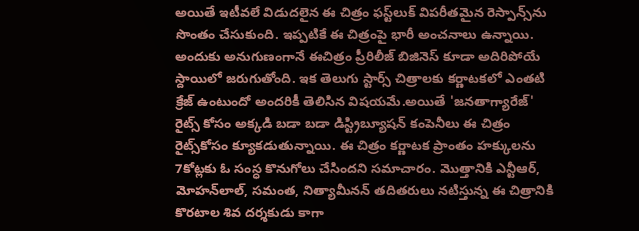అయితే ఇటీవలే విడుదలైన ఈ చిత్రం ఫస్ట్‌లుక్‌ విపరీతమైన రెస్పాన్స్‌ను సొంతం చేసుకుంది. ఇప్పటికే ఈ చిత్రంపై భారీ అంచనాలు ఉన్నాయి. అందుకు అనుగుణంగానే ఈచిత్రం ప్రీరిలీజ్‌ బిజినెస్‌ కూడా అదిరిపోయే స్దాయిలో జరుగుతోంది. ఇక తెలుగు స్టార్స్‌ చిత్రాలకు కర్ణాటకలో ఎంతటి క్రేజ్‌ ఉంటుందో అందరికీ తెలిసిన విషయమే.అయితే 'జనతాగ్యారేజ్‌' రైట్స్‌ కోసం అక్కడి బడా బడా డిస్ట్రిబ్యూషన్‌ కంపెనీలు ఈ చిత్రం రైట్స్‌కోసం క్యూకడుతున్నాయి. ఈ చిత్రం కర్ణాటక ప్రాంతం హక్కులను 7కోట్లకు ఓ సంస్ధ కొనుగోలు చేసిందని సమాచారం. మొత్తానికి ఎన్టీఆర్‌, మోహన్‌లాల్‌, సమంత, నిత్యామీనన్‌ తదితరులు నటిస్తున్న ఈ చిత్రానికి కొరటాల శివ దర్శకుడు కాగా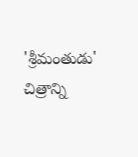'శ్రీమంతుడు' చిత్రాన్ని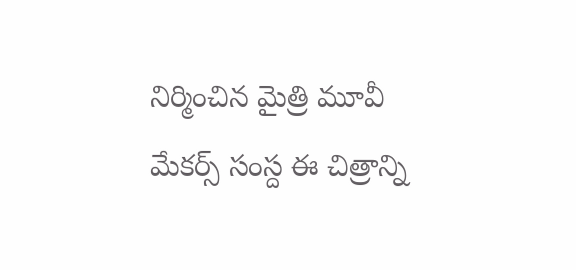నిర్మించిన మైత్రి మూవీ మేకర్స్‌ సంస్ద ఈ చిత్రాన్ని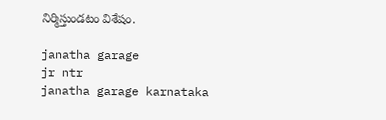నిర్మిస్తుండటం విశేషం.

janatha garage
jr ntr
janatha garage karnataka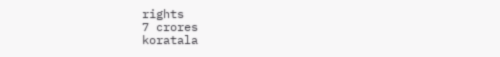rights
7 crores
koratala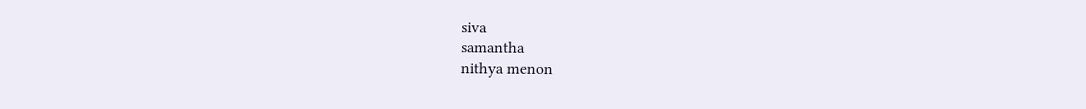siva
samantha
nithya menon